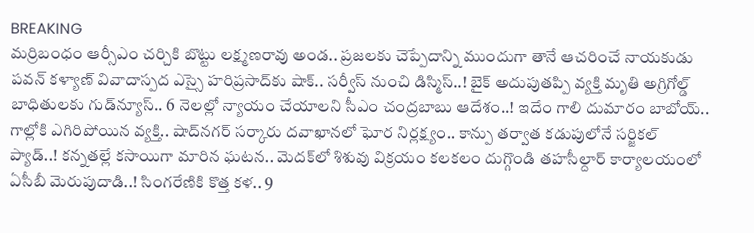BREAKING
మర్రిబంధం ఆర్సీఎం చర్చికి బొట్టు లక్ష్మణరావు అండ.. ప్రజలకు చెప్పేదాన్ని ముందుగా తానే ఆచరించే నాయకుడు పవన్ కళ్యాణ్ వివాదాస్పద ఎస్సై హరిప్రసాద్‌కు షాక్‌.. సర్వీస్ నుంచి డిస్మిస్‌..! బైక్ అదుపుతప్పి వ్యక్తి మృతి అగ్రిగోల్డ్ బాధితులకు గుడ్‌న్యూస్.. 6 నెలల్లో న్యాయం చేయాలని సీఎం చంద్రబాబు ఆదేశం..! ఇదేం గాలి దుమారం బాబోయ్.. గాల్లోకి ఎగిరిపోయిన వ్యక్తి.. షాద్‌నగర్ సర్కారు దవాఖానలో ఘోర నిర్లక్ష్యం.. కాన్పు తర్వాత కడుపులోనే సర్జికల్ ప్యాడ్..! కన్నతల్లే కసాయిగా మారిన ఘటన.. మెదక్‌లో శిశువు విక్రయం కలకలం దుగ్గొండి తహసీల్దార్ కార్యాలయంలో ఏసీబీ మెరుపుదాడి..! సింగరేణికి కొత్త కళ.. 9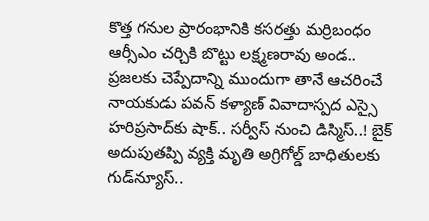కొత్త గనుల ప్రారంభానికి కసరత్తు మర్రిబంధం ఆర్సీఎం చర్చికి బొట్టు లక్ష్మణరావు అండ.. ప్రజలకు చెప్పేదాన్ని ముందుగా తానే ఆచరించే నాయకుడు పవన్ కళ్యాణ్ వివాదాస్పద ఎస్సై హరిప్రసాద్‌కు షాక్‌.. సర్వీస్ నుంచి డిస్మిస్‌..! బైక్ అదుపుతప్పి వ్యక్తి మృతి అగ్రిగోల్డ్ బాధితులకు గుడ్‌న్యూస్..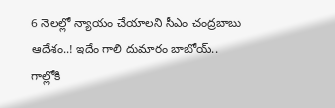6 నెలల్లో న్యాయం చేయాలని సీఎం చంద్రబాబు ఆదేశం..! ఇదేం గాలి దుమారం బాబోయ్.. గాల్లోకి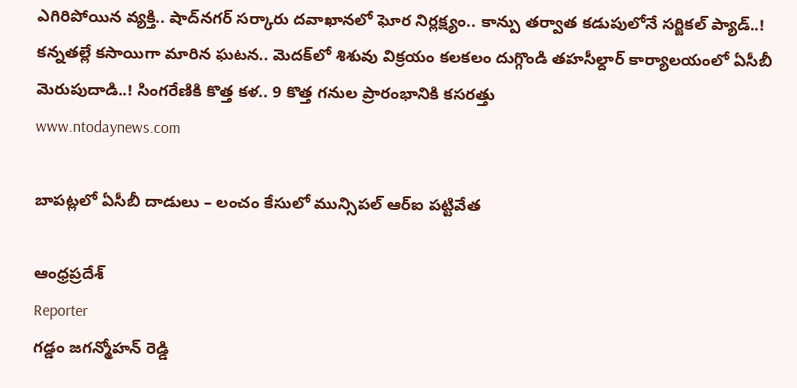ఎగిరిపోయిన వ్యక్తి.. షాద్‌నగర్ సర్కారు దవాఖానలో ఘోర నిర్లక్ష్యం.. కాన్పు తర్వాత కడుపులోనే సర్జికల్ ప్యాడ్..! కన్నతల్లే కసాయిగా మారిన ఘటన.. మెదక్‌లో శిశువు విక్రయం కలకలం దుగ్గొండి తహసీల్దార్ కార్యాలయంలో ఏసీబీ మెరుపుదాడి..! సింగరేణికి కొత్త కళ.. 9 కొత్త గనుల ప్రారంభానికి కసరత్తు
www.ntodaynews.com

బాపట్లలో ఏసీబీ దాడులు – లంచం కేసులో మున్సిపల్ ఆర్ఐ పట్టివేత

ఆంధ్రప్రదేశ్
Reporter
గడ్డం జగన్మోహన్ రెడ్డి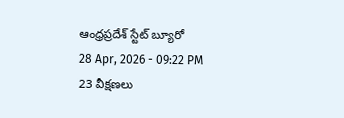ఆంధ్రప్రదేశ్ స్టేట్ బ్యూరో
28 Apr, 2026 - 09:22 PM
23 వీక్షణలు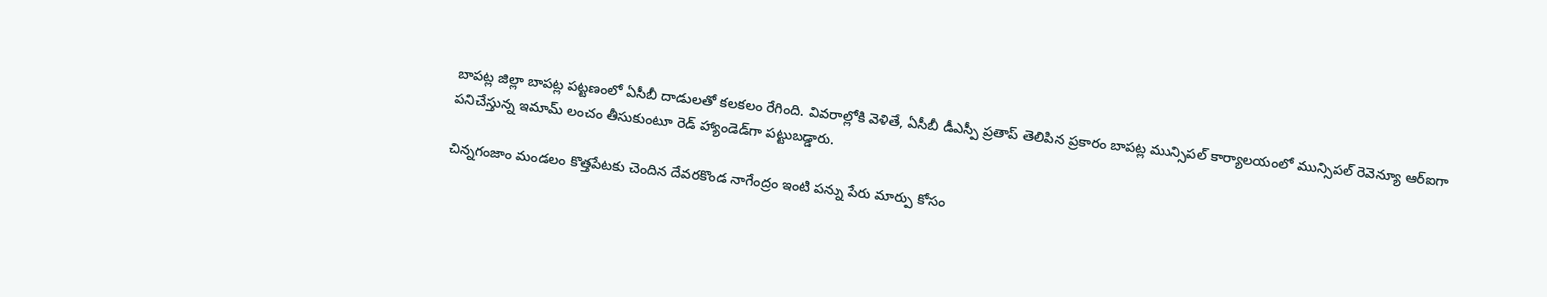బాపట్ల జిల్లా బాపట్ల పట్టణంలో ఏసీబీ దాడులతో కలకలం రేగింది. వివరాల్లోకి వెళితే, ఏసీబీ డీఎస్పీ ప్రతాప్ తెలిపిన ప్రకారం బాపట్ల మున్సిపల్ కార్యాలయంలో మున్సిపల్ రెవెన్యూ ఆర్ఐగా పనిచేస్తున్న ఇమామ్ లంచం తీసుకుంటూ రెడ్ హ్యాండెడ్‌గా పట్టుబడ్డారు.

చిన్నగంజాం మండలం కొత్తపేటకు చెందిన దేవరకొండ నాగేంద్రం ఇంటి పన్ను పేరు మార్పు కోసం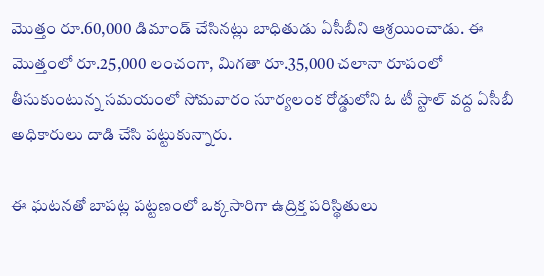మొత్తం రూ.60,000 డిమాండ్ చేసినట్లు బాధితుడు ఏసీబీని ఆశ్రయించాడు. ఈ మొత్తంలో రూ.25,000 లంచంగా, మిగతా రూ.35,000 చలానా రూపంలో తీసుకుంటున్న సమయంలో సోమవారం సూర్యలంక రోడ్డులోని ఓ టీ స్టాల్ వద్ద ఏసీబీ అధికారులు దాడి చేసి పట్టుకున్నారు.

ఈ ఘటనతో బాపట్ల పట్టణంలో ఒక్కసారిగా ఉద్రిక్త పరిస్థితులు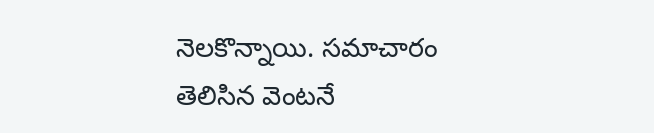నెలకొన్నాయి. సమాచారం తెలిసిన వెంటనే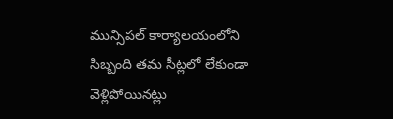మున్సిపల్ కార్యాలయంలోని సిబ్బంది తమ సీట్లలో లేకుండా వెళ్లిపోయినట్లు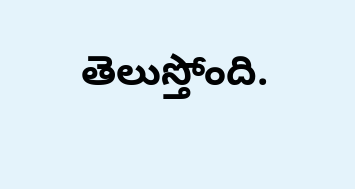తెలుస్తోంది.